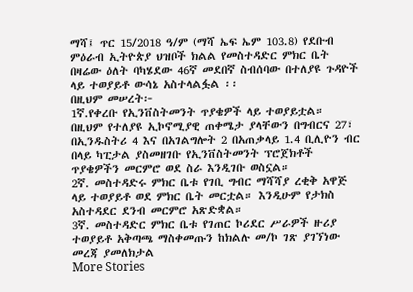ማሻ፤ ጥር 15/2018 ዓ/ም (ማሻ ኤፍ ኤም 103.8) የደቡብ ምዕራብ ኢትዮጵያ ህዝቦች ክልል የመስተዳድር ምክር ቤት በዛሬው ዕለት ባካሄደው 46ኛ መደበኛ ስብሰባው በተለያዩ ጉዳዮች ላይ ተወያይቶ ውሳኔ አስተላልፏል ፡፡
በዚህም መሠረት፦
1ኛ.የቀረቡ የኢንቨስትመንት ጥያቄዎች ላይ ተወያይቷል። በዚህም የተለያዩ ኢኮኖሚያዊ ጠቀሜታ ያላቸውን በግብርና 27፣ በኢንዱስትሪ 4 እና በአገልግሎት 2 በአጠቃላይ 1.4 ቢሊዮን ብር በላይ ካፒታል ያስመዘገቡ የኢንቨስትመንት ፕሮጀክቶች ጥያቄዎችን መርምሮ ወደ ስራ እንዲገቡ ወስኗል።
2ኛ. መስተዳድሩ ምክር ቤቱ የገቢ ግብር ማሻሻያ ረቂቅ አዋጅ ላይ ተወያይቶ ወደ ምክር ቤት መርቷል። እንዲሁም የታክስ አስተዳደር ደንብ መርምሮ አጽድቋል።
3ኛ. መስተዳድር ምክር ቤቱ የገጠር ኮሪደር ሥራዎች ዙሪያ ተወያይቶ አቅጣጫ ማስቀመጡን ከክልሉ መ/ኮ ገጽ ያገኘነው መረጃ ያመለክታል
More Stories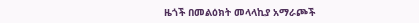ዜጎች በመልዕክት መላላኪያ አማራጮች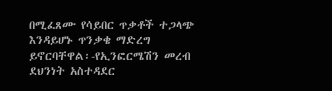በሚፈጸሙ የሳይበር ጥቃቶች ተጋላጭ እንዳይሆኑ ጥንቃቄ ማድረግ ይኖርባቸዋል፡-የኢንፎርሜሽን መረብ ደህንነት አስተዳደር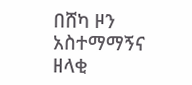በሸካ ዞን አስተማማኝና ዘላቂ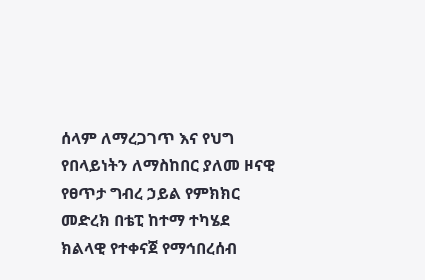ሰላም ለማረጋገጥ እና የህግ የበላይነትን ለማስከበር ያለመ ዞናዊ የፀጥታ ግብረ ኃይል የምክክር መድረክ በቴፒ ከተማ ተካሄደ
ክልላዊ የተቀናጀ የማኅበረሰብ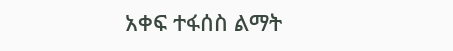አቀፍ ተፋሰስ ልማት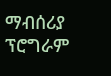ማብሰሪያ ፕሮግራም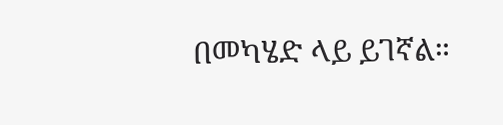በመካሄድ ላይ ይገኛል።